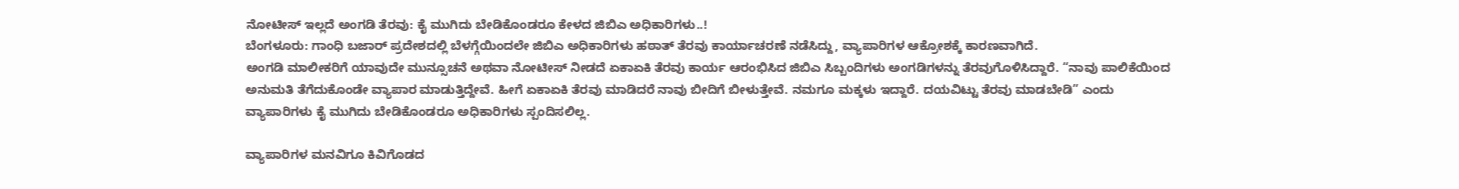ನೋಟೀಸ್ ಇಲ್ಲದೆ ಅಂಗಡಿ ತೆರವು: ಕೈ ಮುಗಿದು ಬೇಡಿಕೊಂಡರೂ ಕೇಳದ ಜಿಬಿಎ ಅಧಿಕಾರಿಗಳು..!
ಬೆಂಗಳೂರು: ಗಾಂಧಿ ಬಜಾರ್ ಪ್ರದೇಶದಲ್ಲಿ ಬೆಳಗ್ಗೆಯಿಂದಲೇ ಜಿಬಿಎ ಅಧಿಕಾರಿಗಳು ಹಠಾತ್ ತೆರವು ಕಾರ್ಯಾಚರಣೆ ನಡೆಸಿದ್ದು, ವ್ಯಾಪಾರಿಗಳ ಆಕ್ರೋಶಕ್ಕೆ ಕಾರಣವಾಗಿದೆ.
ಅಂಗಡಿ ಮಾಲೀಕರಿಗೆ ಯಾವುದೇ ಮುನ್ಸೂಚನೆ ಅಥವಾ ನೋಟೀಸ್ ನೀಡದೆ ಏಕಾಏಕಿ ತೆರವು ಕಾರ್ಯ ಆರಂಭಿಸಿದ ಜಿಬಿಎ ಸಿಬ್ಬಂದಿಗಳು ಅಂಗಡಿಗಳನ್ನು ತೆರವುಗೊಳಿಸಿದ್ದಾರೆ. “ನಾವು ಪಾಲಿಕೆಯಿಂದ ಅನುಮತಿ ತೆಗೆದುಕೊಂಡೇ ವ್ಯಾಪಾರ ಮಾಡುತ್ತಿದ್ದೇವೆ. ಹೀಗೆ ಏಕಾಏಕಿ ತೆರವು ಮಾಡಿದರೆ ನಾವು ಬೀದಿಗೆ ಬೀಳುತ್ತೇವೆ. ನಮಗೂ ಮಕ್ಕಳು ಇದ್ದಾರೆ. ದಯವಿಟ್ಟು ತೆರವು ಮಾಡಬೇಡಿ” ಎಂದು ವ್ಯಾಪಾರಿಗಳು ಕೈ ಮುಗಿದು ಬೇಡಿಕೊಂಡರೂ ಅಧಿಕಾರಿಗಳು ಸ್ಪಂದಿಸಲಿಲ್ಲ.

ವ್ಯಾಪಾರಿಗಳ ಮನವಿಗೂ ಕಿವಿಗೊಡದ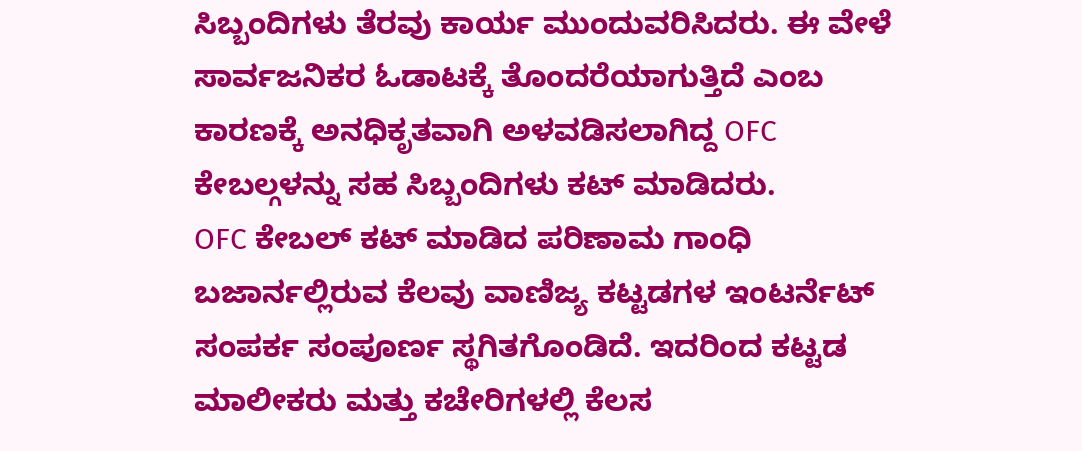ಸಿಬ್ಬಂದಿಗಳು ತೆರವು ಕಾರ್ಯ ಮುಂದುವರಿಸಿದರು. ಈ ವೇಳೆ ಸಾರ್ವಜನಿಕರ ಓಡಾಟಕ್ಕೆ ತೊಂದರೆಯಾಗುತ್ತಿದೆ ಎಂಬ ಕಾರಣಕ್ಕೆ ಅನಧಿಕೃತವಾಗಿ ಅಳವಡಿಸಲಾಗಿದ್ದ OFC ಕೇಬಲ್ಗಳನ್ನು ಸಹ ಸಿಬ್ಬಂದಿಗಳು ಕಟ್ ಮಾಡಿದರು.
OFC ಕೇಬಲ್ ಕಟ್ ಮಾಡಿದ ಪರಿಣಾಮ ಗಾಂಧಿ ಬಜಾರ್ನಲ್ಲಿರುವ ಕೆಲವು ವಾಣಿಜ್ಯ ಕಟ್ಟಡಗಳ ಇಂಟರ್ನೆಟ್ ಸಂಪರ್ಕ ಸಂಪೂರ್ಣ ಸ್ಥಗಿತಗೊಂಡಿದೆ. ಇದರಿಂದ ಕಟ್ಟಡ ಮಾಲೀಕರು ಮತ್ತು ಕಚೇರಿಗಳಲ್ಲಿ ಕೆಲಸ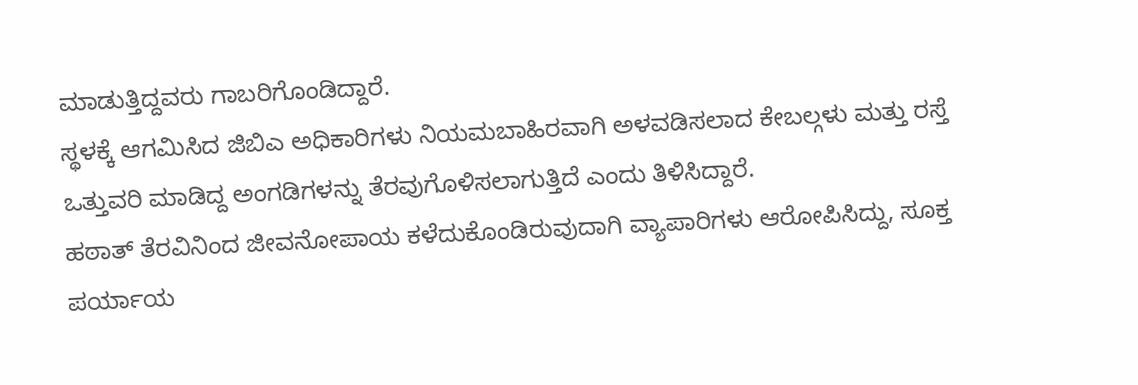ಮಾಡುತ್ತಿದ್ದವರು ಗಾಬರಿಗೊಂಡಿದ್ದಾರೆ.
ಸ್ಥಳಕ್ಕೆ ಆಗಮಿಸಿದ ಜಿಬಿಎ ಅಧಿಕಾರಿಗಳು ನಿಯಮಬಾಹಿರವಾಗಿ ಅಳವಡಿಸಲಾದ ಕೇಬಲ್ಗಳು ಮತ್ತು ರಸ್ತೆ ಒತ್ತುವರಿ ಮಾಡಿದ್ದ ಅಂಗಡಿಗಳನ್ನು ತೆರವುಗೊಳಿಸಲಾಗುತ್ತಿದೆ ಎಂದು ತಿಳಿಸಿದ್ದಾರೆ.
ಹಠಾತ್ ತೆರವಿನಿಂದ ಜೀವನೋಪಾಯ ಕಳೆದುಕೊಂಡಿರುವುದಾಗಿ ವ್ಯಾಪಾರಿಗಳು ಆರೋಪಿಸಿದ್ದು, ಸೂಕ್ತ ಪರ್ಯಾಯ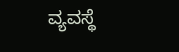ವ್ಯವಸ್ಥೆ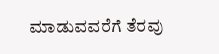ಮಾಡುವವರೆಗೆ ತೆರವು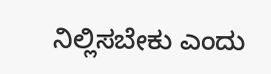ನಿಲ್ಲಿಸಬೇಕು ಎಂದು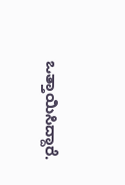ಒತ್ತಾಯಿಸಿದ್ದಾರೆ.